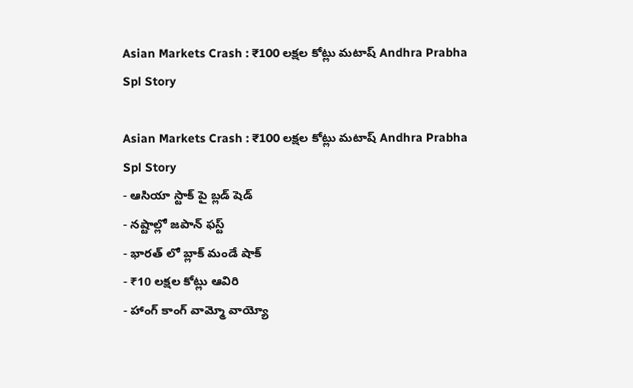Asian Markets Crash : ₹100 లక్షల కోట్లు మటాష్ Andhra Prabha Spl Story

Asian Markets Crash : ₹100 లక్షల కోట్లు మటాష్ Andhra Prabha Spl Story
- ఆసియా స్టాక్ పై బ్లడ్ షెడ్
- నష్టాల్లో జపాన్ ఫస్ట్
- భారత్ లో బ్లాక్ మండే షాక్
- ₹10 లక్షల కోట్లు ఆవిరి
- హాంగ్ కాంగ్ వామ్మో వాయ్యో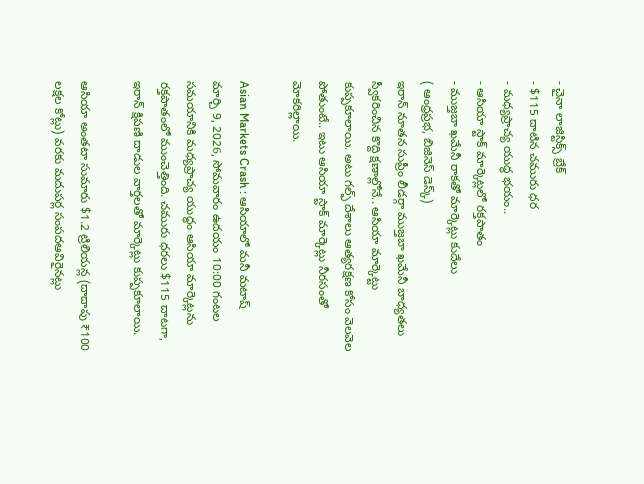- చైనా లాజిస్టిక్స్ బ్రేక్
- $115 దాటిన చమురు ధర
- మధ్యప్రాచ్య యుద్ధ భయం..
- ఆసియా స్టాక్ మార్కెట్లలో రక్తపాతం
- ముజ్తబా ఖమేనీ రాకతో మార్కెట్లు కుదేలు
( ఆంధ్రప్రభ, బిజినెస్ డెస్క్)
ఇరాన్ నూతన సుప్రీం లీడర్గా ముజ్తబా ఖమేనీ బాధ్యతలు స్వీకరించిన కొద్ది క్షణాల్లోనే.. ఆసియా మార్కెట్టు కుప్పకూలాయి. అటు గల్ఫ్ దేశాలు ఆత్యరక్షణ కోసం వెలవెల పోతుంటే.. ఇటు ఆసియా స్టాక్ మార్కెట్లు నీరసంతో మోకరిల్లాయి.

Asian Markets Crash : ఆసియాలో మనీ మటాష్
మార్చి 9, 2026, సోమవారం ఉదయం 10:00 గంటల సమయానికి మధ్యప్రాచ్య యుద్ధం ఆసియా మార్కెట్లను రక్తపాతంలో ముంచెత్తింది. చమురు ధరలు $115 దాటగా, ఇరాన్ క్షిపణి దాడుల వార్తలతో మార్కెట్లు కుప్పకూలాయి.

ఆసియా అంతటా సుమారు $1.2 ట్రిలియన్ల (దాదాపు ₹100 లక్షల కోట్లు) వరకు మదుపర్ల సంపదఆవిరైనట్లు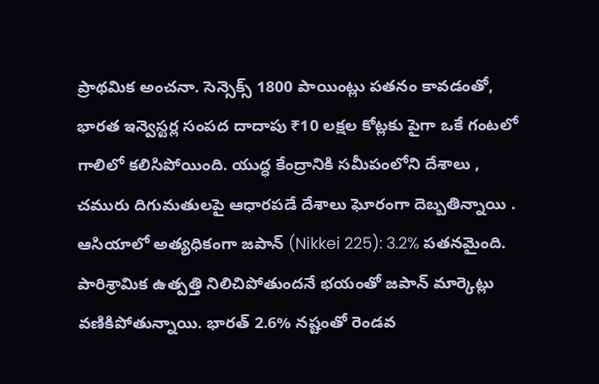ప్రాథమిక అంచనా. సెన్సెక్స్ 1800 పాయింట్లు పతనం కావడంతో, భారత ఇన్వెస్టర్ల సంపద దాదాపు ₹10 లక్షల కోట్లకు పైగా ఒకే గంటలో గాలిలో కలిసిపోయింది. యుద్ధ కేంద్రానికి సమీపంలోని దేశాలు , చమురు దిగుమతులపై ఆధారపడే దేశాలు ఘోరంగా దెబ్బతిన్నాయి . ఆసియాలో అత్యధికంగా జపాన్ (Nikkei 225): 3.2% పతనమైంది. పారిశ్రామిక ఉత్పత్తి నిలిచిపోతుందనే భయంతో జపాన్ మార్కెట్లు వణికిపోతున్నాయి. భారత్ 2.6% నష్టంతో రెండవ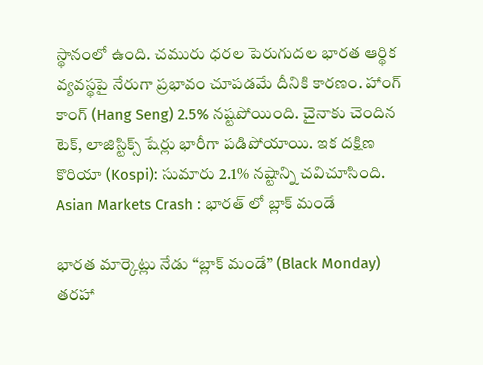స్థానంలో ఉంది. చమురు ధరల పెరుగుదల భారత ఆర్థిక వ్యవస్థపై నేరుగా ప్రభావం చూపడమే దీనికి కారణం. హాంగ్ కాంగ్ (Hang Seng) 2.5% నష్టపోయింది. చైనాకు చెందిన టెక్, లాజిస్టిక్స్ షేర్లు భారీగా పడిపోయాయి. ఇక దక్షిణ కొరియా (Kospi): సుమారు 2.1% నష్టాన్ని చవిచూసింది.
Asian Markets Crash : భారత్ లో బ్లాక్ మండే

భారత మార్కెట్లు నేడు “బ్లాక్ మండే” (Black Monday) తరహా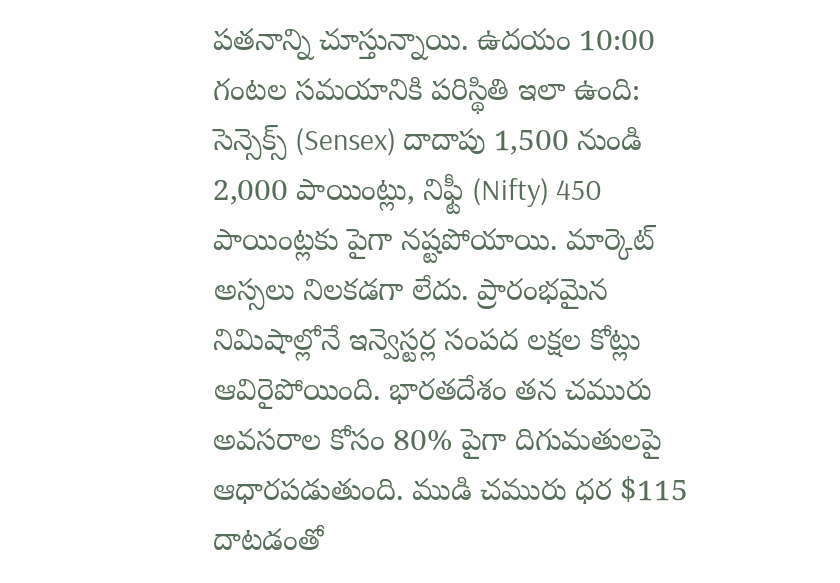పతనాన్ని చూస్తున్నాయి. ఉదయం 10:00 గంటల సమయానికి పరిస్థితి ఇలా ఉంది: సెన్సెక్స్ (Sensex) దాదాపు 1,500 నుండి 2,000 పాయింట్లు, నిఫ్టీ (Nifty) 450 పాయింట్లకు పైగా నష్టపోయాయి. మార్కెట్ అస్సలు నిలకడగా లేదు. ప్రారంభమైన నిమిషాల్లోనే ఇన్వెస్టర్ల సంపద లక్షల కోట్లు ఆవిరైపోయింది. భారతదేశం తన చమురు అవసరాల కోసం 80% పైగా దిగుమతులపై ఆధారపడుతుంది. ముడి చమురు ధర $115 దాటడంతో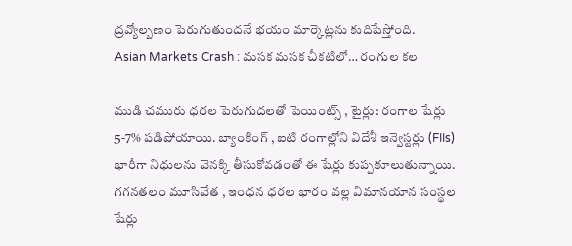ద్రవ్యోల్బణం పెరుగుతుందనే భయం మార్కెట్లను కుదిపేస్తోంది.
Asian Markets Crash : మసక మసక చీకటిలో… రంగుల కల

ముడి చమురు ధరల పెరుగుదలతో పెయింట్స్ , టైర్లు: రంగాల షేర్లు 5-7% పడిపోయాయి. బ్యాంకింగ్ , ఐటి రంగాల్లోని విదేశీ ఇన్వెస్టర్లు (FIIs) భారీగా నిధులను వెనక్కి తీసుకోవడంతో ఈ షేర్లు కుప్పకూలుతున్నాయి. గగనతలం మూసివేత , ఇంధన ధరల భారం వల్ల విమానయాన సంస్థల షేర్లు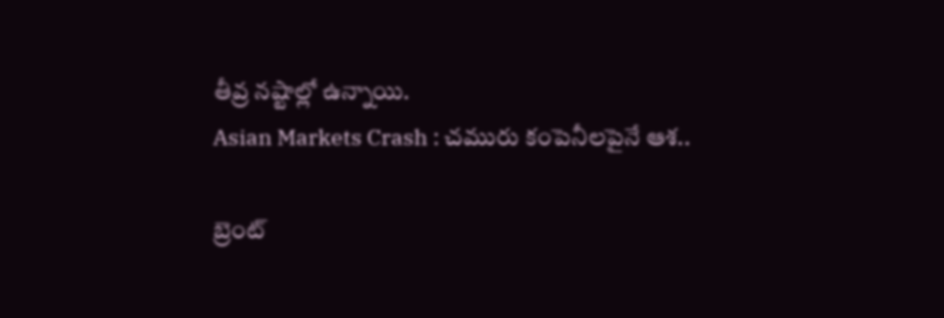తీవ్ర నష్టాల్లో ఉన్నాయి.
Asian Markets Crash : చమురు కంపెనీలపైనే ఆశ..

బ్రెంట్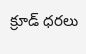క్రూడ్ ధరలు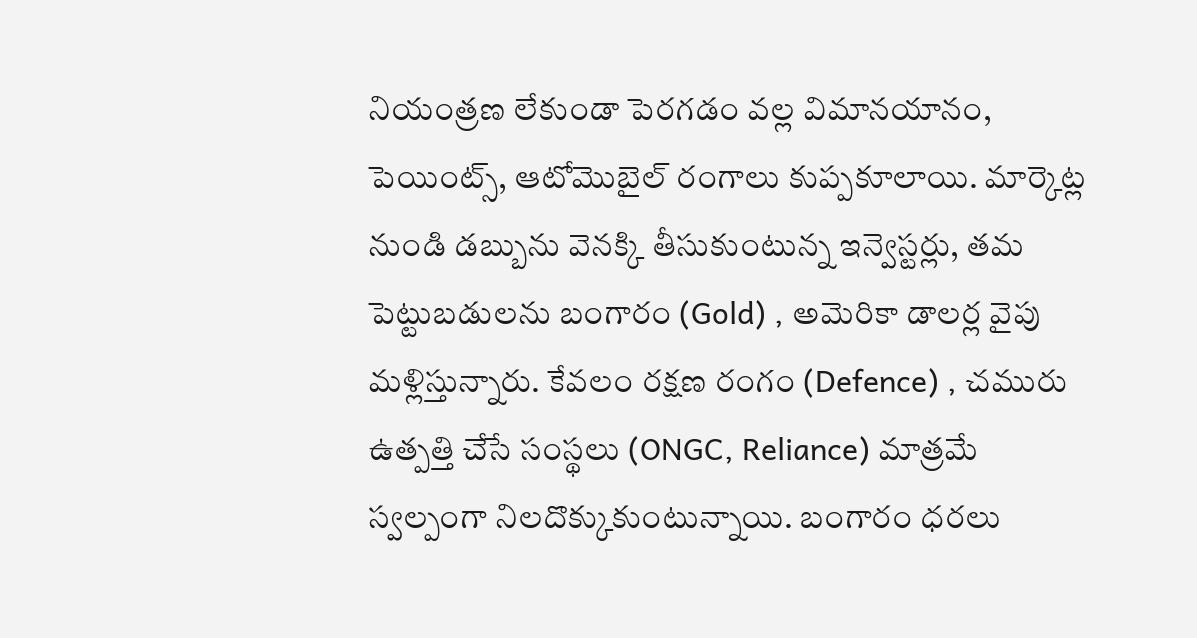నియంత్రణ లేకుండా పెరగడం వల్ల విమానయానం, పెయింట్స్, ఆటోమొబైల్ రంగాలు కుప్పకూలాయి. మార్కెట్ల నుండి డబ్బును వెనక్కి తీసుకుంటున్న ఇన్వెస్టర్లు, తమ పెట్టుబడులను బంగారం (Gold) , అమెరికా డాలర్ల వైపు మళ్లిస్తున్నారు. కేవలం రక్షణ రంగం (Defence) , చమురు ఉత్పత్తి చేసే సంస్థలు (ONGC, Reliance) మాత్రమే స్వల్పంగా నిలదొక్కుకుంటున్నాయి. బంగారం ధరలు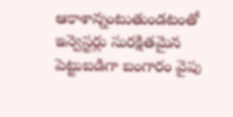ఆకాశాన్నంటుతుండటంతో ఇన్వెస్టర్లు సురక్షితమైన పెట్టుబడిగా బంగారం వైపు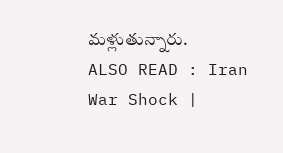మళ్లుతున్నారు.
ALSO READ : Iran War Shock |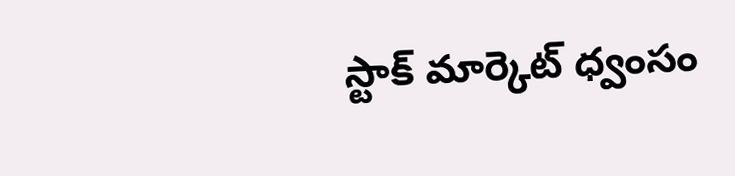స్టాక్ మార్కెట్ ధ్వంసం